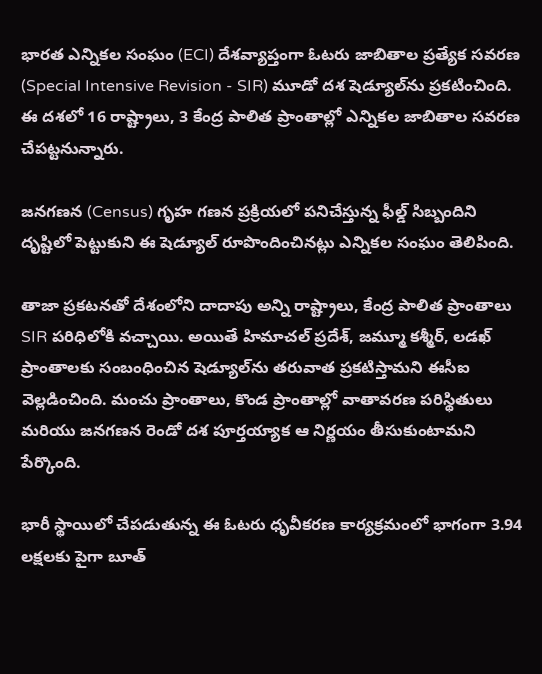భారత ఎన్నికల సంఘం (ECI) దేశవ్యాప్తంగా ఓటరు జాబితాల ప్రత్యేక సవరణ (Special Intensive Revision - SIR) మూడో దశ షెడ్యూల్‌ను ప్రకటించింది. ఈ దశలో 16 రాష్ట్రాలు, 3 కేంద్ర పాలిత ప్రాంతాల్లో ఎన్నికల జాబితాల సవరణ చేపట్టనున్నారు.

జనగణన (Census) గృహ గణన ప్రక్రియలో పనిచేస్తున్న ఫీల్డ్ సిబ్బందిని దృష్టిలో పెట్టుకుని ఈ షెడ్యూల్ రూపొందించినట్లు ఎన్నికల సంఘం తెలిపింది.

తాజా ప్రకటనతో దేశంలోని దాదాపు అన్ని రాష్ట్రాలు, కేంద్ర పాలిత ప్రాంతాలు SIR పరిధిలోకి వచ్చాయి. అయితే హిమాచల్ ప్రదేశ్, జమ్మూ కశ్మీర్, లడఖ్ ప్రాంతాలకు సంబంధించిన షెడ్యూల్‌ను తరువాత ప్రకటిస్తామని ఈసీఐ వెల్లడించింది. మంచు ప్రాంతాలు, కొండ ప్రాంతాల్లో వాతావరణ పరిస్థితులు మరియు జనగణన రెండో దశ పూర్తయ్యాక ఆ నిర్ణయం తీసుకుంటామని పేర్కొంది.

భారీ స్థాయిలో చేపడుతున్న ఈ ఓటరు ధృవీకరణ కార్యక్రమంలో భాగంగా 3.94 లక్షలకు పైగా బూత్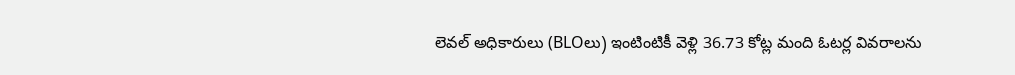లెవల్ అధికారులు (BLOలు) ఇంటింటికీ వెళ్లి 36.73 కోట్ల మంది ఓటర్ల వివరాలను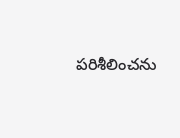పరిశీలించను